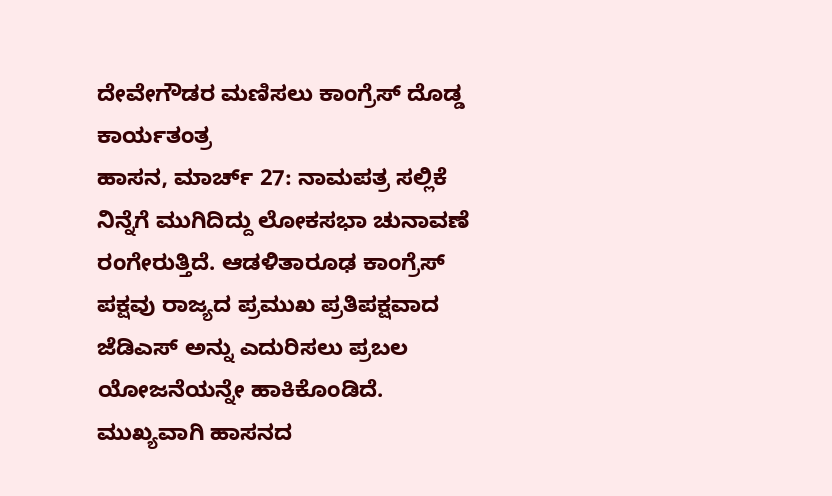ದೇವೇಗೌಡರ ಮಣಿಸಲು ಕಾಂಗ್ರೆಸ್ ದೊಡ್ಡ ಕಾರ್ಯತಂತ್ರ
ಹಾಸನ, ಮಾರ್ಚ್ 27: ನಾಮಪತ್ರ ಸಲ್ಲಿಕೆ ನಿನ್ನೆಗೆ ಮುಗಿದಿದ್ದು ಲೋಕಸಭಾ ಚುನಾವಣೆ ರಂಗೇರುತ್ತಿದೆ. ಆಡಳಿತಾರೂಢ ಕಾಂಗ್ರೆಸ್ ಪಕ್ಷವು ರಾಜ್ಯದ ಪ್ರಮುಖ ಪ್ರತಿಪಕ್ಷವಾದ ಜೆಡಿಎಸ್ ಅನ್ನು ಎದುರಿಸಲು ಪ್ರಬಲ ಯೋಜನೆಯನ್ನೇ ಹಾಕಿಕೊಂಡಿದೆ.
ಮುಖ್ಯವಾಗಿ ಹಾಸನದ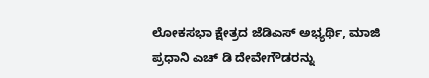ಲೋಕಸಭಾ ಕ್ಷೇತ್ರದ ಜೆಡಿಎಸ್ ಅಭ್ಯರ್ಥಿ, ಮಾಜಿ ಪ್ರಧಾನಿ ಎಚ್ ಡಿ ದೇವೇಗೌಡರನ್ನು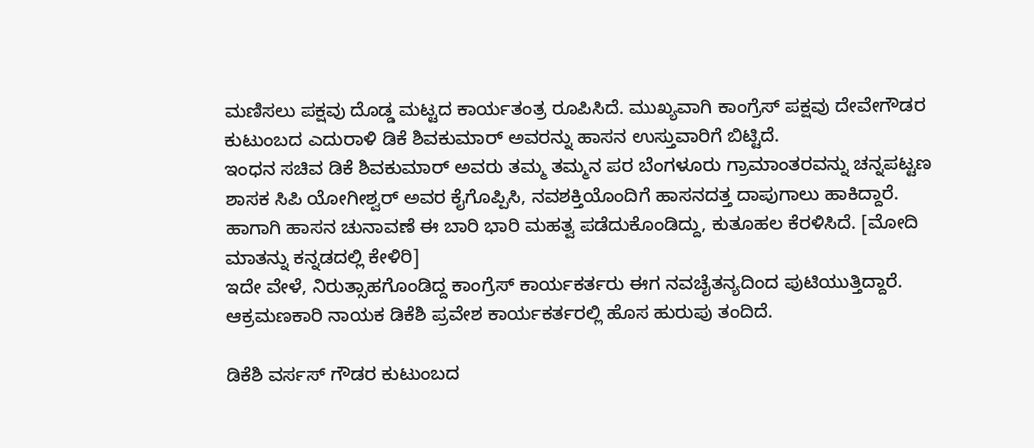ಮಣಿಸಲು ಪಕ್ಷವು ದೊಡ್ಡ ಮಟ್ಟದ ಕಾರ್ಯತಂತ್ರ ರೂಪಿಸಿದೆ. ಮುಖ್ಯವಾಗಿ ಕಾಂಗ್ರೆಸ್ ಪಕ್ಷವು ದೇವೇಗೌಡರ ಕುಟುಂಬದ ಎದುರಾಳಿ ಡಿಕೆ ಶಿವಕುಮಾರ್ ಅವರನ್ನು ಹಾಸನ ಉಸ್ತುವಾರಿಗೆ ಬಿಟ್ಟಿದೆ.
ಇಂಧನ ಸಚಿವ ಡಿಕೆ ಶಿವಕುಮಾರ್ ಅವರು ತಮ್ಮ ತಮ್ಮನ ಪರ ಬೆಂಗಳೂರು ಗ್ರಾಮಾಂತರವನ್ನು ಚನ್ನಪಟ್ಟಣ ಶಾಸಕ ಸಿಪಿ ಯೋಗೀಶ್ವರ್ ಅವರ ಕೈಗೊಪ್ಪಿಸಿ, ನವಶಕ್ತಿಯೊಂದಿಗೆ ಹಾಸನದತ್ತ ದಾಪುಗಾಲು ಹಾಕಿದ್ದಾರೆ. ಹಾಗಾಗಿ ಹಾಸನ ಚುನಾವಣೆ ಈ ಬಾರಿ ಭಾರಿ ಮಹತ್ವ ಪಡೆದುಕೊಂಡಿದ್ದು, ಕುತೂಹಲ ಕೆರಳಿಸಿದೆ. [ಮೋದಿ ಮಾತನ್ನು ಕನ್ನಡದಲ್ಲಿ ಕೇಳಿರಿ]
ಇದೇ ವೇಳೆ, ನಿರುತ್ಸಾಹಗೊಂಡಿದ್ದ ಕಾಂಗ್ರೆಸ್ ಕಾರ್ಯಕರ್ತರು ಈಗ ನವಚೈತನ್ಯದಿಂದ ಪುಟಿಯುತ್ತಿದ್ದಾರೆ. ಆಕ್ರಮಣಕಾರಿ ನಾಯಕ ಡಿಕೆಶಿ ಪ್ರವೇಶ ಕಾರ್ಯಕರ್ತರಲ್ಲಿ ಹೊಸ ಹುರುಪು ತಂದಿದೆ.

ಡಿಕೆಶಿ ವರ್ಸಸ್ ಗೌಡರ ಕುಟುಂಬದ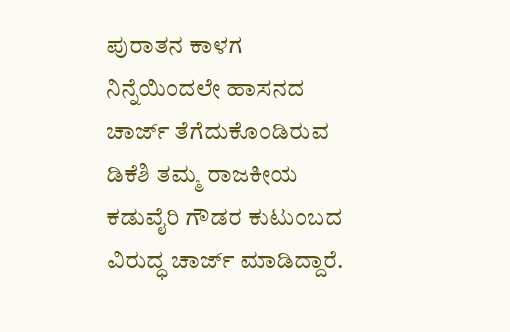ಪುರಾತನ ಕಾಳಗ
ನಿನ್ನೆಯಿಂದಲೇ ಹಾಸನದ ಚಾರ್ಜ್ ತೆಗೆದುಕೊಂಡಿರುವ ಡಿಕೆಶಿ ತಮ್ಮ ರಾಜಕೀಯ ಕಡುವೈರಿ ಗೌಡರ ಕುಟುಂಬದ ವಿರುದ್ಧ ಚಾರ್ಜ್ ಮಾಡಿದ್ದಾರೆ.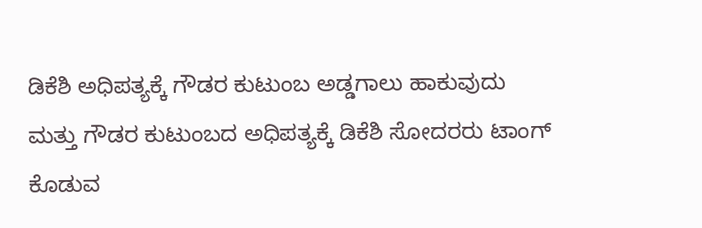ಡಿಕೆಶಿ ಅಧಿಪತ್ಯಕ್ಕೆ ಗೌಡರ ಕುಟುಂಬ ಅಡ್ಡಗಾಲು ಹಾಕುವುದು ಮತ್ತು ಗೌಡರ ಕುಟುಂಬದ ಅಧಿಪತ್ಯಕ್ಕೆ ಡಿಕೆಶಿ ಸೋದರರು ಟಾಂಗ್ ಕೊಡುವ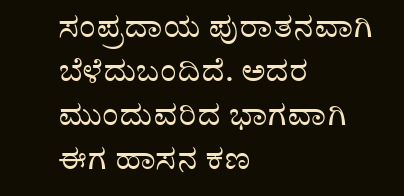ಸಂಪ್ರದಾಯ ಪುರಾತನವಾಗಿ ಬೆಳೆದುಬಂದಿದೆ. ಅದರ ಮುಂದುವರಿದ ಭಾಗವಾಗಿ ಈಗ ಹಾಸನ ಕಣ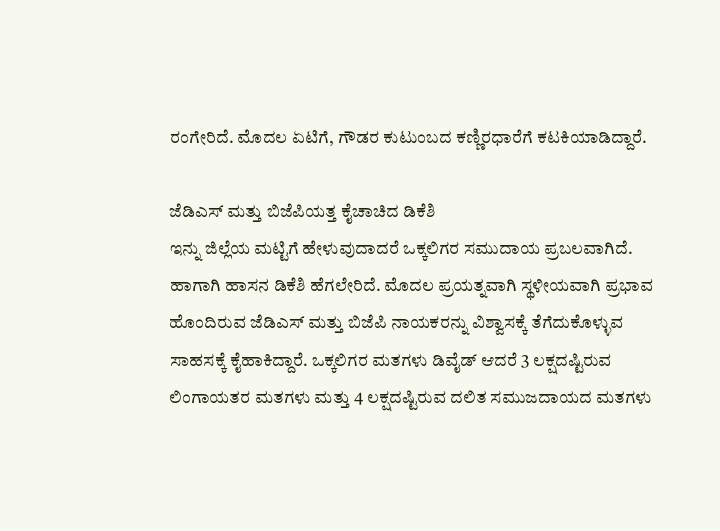ರಂಗೇರಿದೆ. ಮೊದಲ ಏಟಿಗೆ, ಗೌಡರ ಕುಟುಂಬದ ಕಣ್ಣಿರಧಾರೆಗೆ ಕಟಕಿಯಾಡಿದ್ದಾರೆ.

ಜೆಡಿಎಸ್ ಮತ್ತು ಬಿಜೆಪಿಯತ್ತ ಕೈಚಾಚಿದ ಡಿಕೆಶಿ
ಇನ್ನು ಜಿಲ್ಲೆಯ ಮಟ್ಟಿಗೆ ಹೇಳುವುದಾದರೆ ಒಕ್ಕಲಿಗರ ಸಮುದಾಯ ಪ್ರಬಲವಾಗಿದೆ. ಹಾಗಾಗಿ ಹಾಸನ ಡಿಕೆಶಿ ಹೆಗಲೇರಿದೆ. ಮೊದಲ ಪ್ರಯತ್ನವಾಗಿ ಸ್ಥಳೀಯವಾಗಿ ಪ್ರಭಾವ ಹೊಂದಿರುವ ಜೆಡಿಎಸ್ ಮತ್ತು ಬಿಜೆಪಿ ನಾಯಕರನ್ನು ವಿಶ್ವಾಸಕ್ಕೆ ತೆಗೆದುಕೊಳ್ಳುವ ಸಾಹಸಕ್ಕೆ ಕೈಹಾಕಿದ್ದಾರೆ. ಒಕ್ಕಲಿಗರ ಮತಗಳು ಡಿವೈಡ್ ಆದರೆ 3 ಲಕ್ಷದಷ್ಟಿರುವ ಲಿಂಗಾಯತರ ಮತಗಳು ಮತ್ತು 4 ಲಕ್ಷದಷ್ಟಿರುವ ದಲಿತ ಸಮುಜದಾಯದ ಮತಗಳು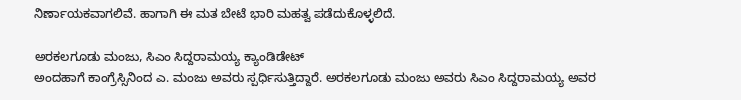ನಿರ್ಣಾಯಕವಾಗಲಿವೆ. ಹಾಗಾಗಿ ಈ ಮತ ಬೇಟೆ ಭಾರಿ ಮಹತ್ವ ಪಡೆದುಕೊಳ್ಳಲಿದೆ.

ಅರಕಲಗೂಡು ಮಂಜು, ಸಿಎಂ ಸಿದ್ದರಾಮಯ್ಯ ಕ್ಯಾಂಡಿಡೇಟ್
ಅಂದಹಾಗೆ ಕಾಂಗ್ರೆಸ್ಸಿನಿಂದ ಎ. ಮಂಜು ಅವರು ಸ್ಪರ್ಧಿಸುತ್ತಿದ್ದಾರೆ. ಅರಕಲಗೂಡು ಮಂಜು ಅವರು ಸಿಎಂ ಸಿದ್ದರಾಮಯ್ಯ ಅವರ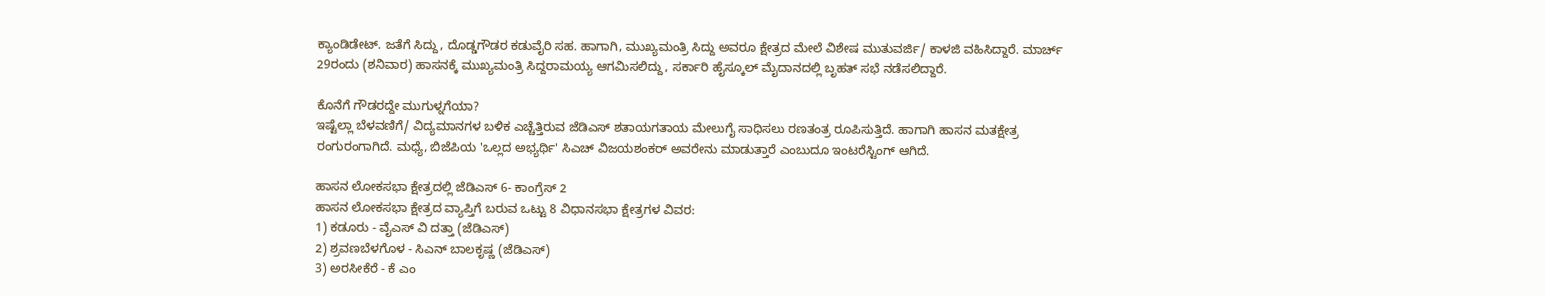ಕ್ಯಾಂಡಿಡೇಟ್. ಜತೆಗೆ ಸಿದ್ದು, ದೊಡ್ಡಗೌಡರ ಕಡುವೈರಿ ಸಹ. ಹಾಗಾಗಿ, ಮುಖ್ಯಮಂತ್ರಿ ಸಿದ್ದು ಅವರೂ ಕ್ಷೇತ್ರದ ಮೇಲೆ ವಿಶೇಷ ಮುತುವರ್ಜಿ/ ಕಾಳಜಿ ವಹಿಸಿದ್ದಾರೆ. ಮಾರ್ಚ್ 29ರಂದು (ಶನಿವಾರ) ಹಾಸನಕ್ಕೆ ಮುಖ್ಯಮಂತ್ರಿ ಸಿದ್ದರಾಮಯ್ಯ ಆಗಮಿಸಲಿದ್ದು, ಸರ್ಕಾರಿ ಹೈಸ್ಕೂಲ್ ಮೈದಾನದಲ್ಲಿ ಬೃಹತ್ ಸಭೆ ನಡೆಸಲಿದ್ದಾರೆ.

ಕೊನೆಗೆ ಗೌಡರದ್ದೇ ಮುಗುಳ್ನಗೆಯಾ?
ಇಷ್ಟೆಲ್ಲಾ ಬೆಳವಣಿಗೆ/ ವಿದ್ಯಮಾನಗಳ ಬಳಿಕ ಎಚ್ಚೆತ್ತಿರುವ ಜೆಡಿಎಸ್ ಶತಾಯಗತಾಯ ಮೇಲುಗೈ ಸಾಧಿಸಲು ರಣತಂತ್ರ ರೂಪಿಸುತ್ತಿದೆ. ಹಾಗಾಗಿ ಹಾಸನ ಮತಕ್ಷೇತ್ರ ರಂಗುರಂಗಾಗಿದೆ. ಮಧ್ಯೆ, ಬಿಜೆಪಿಯ 'ಒಲ್ಲದ ಅಭ್ಯರ್ಥಿ' ಸಿಎಚ್ ವಿಜಯಶಂಕರ್ ಅವರೇನು ಮಾಡುತ್ತಾರೆ ಎಂಬುದೂ ಇಂಟರೆಸ್ಟಿಂಗ್ ಆಗಿದೆ.

ಹಾಸನ ಲೋಕಸಭಾ ಕ್ಷೇತ್ರದಲ್ಲಿ ಜೆಡಿಎಸ್ 6- ಕಾಂಗ್ರೆಸ್ 2
ಹಾಸನ ಲೋಕಸಭಾ ಕ್ಷೇತ್ರದ ವ್ಯಾಪ್ತಿಗೆ ಬರುವ ಒಟ್ಟು 8 ವಿಧಾನಸಭಾ ಕ್ಷೇತ್ರಗಳ ವಿವರ:
1) ಕಡೂರು - ವೈಎಸ್ ವಿ ದತ್ತಾ (ಜೆಡಿಎಸ್)
2) ಶ್ರವಣಬೆಳಗೊಳ - ಸಿಎನ್ ಬಾಲಕೃಷ್ಣ (ಜೆಡಿಎಸ್)
3) ಅರಸೀಕೆರೆ - ಕೆ ಎಂ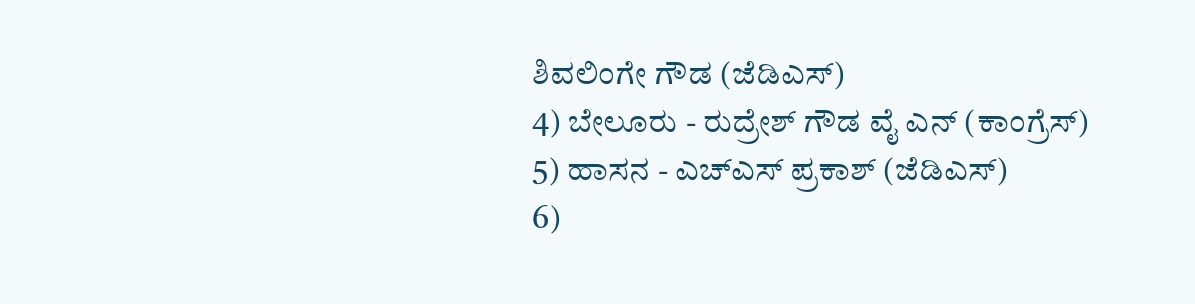ಶಿವಲಿಂಗೇ ಗೌಡ (ಜೆಡಿಎಸ್)
4) ಬೇಲೂರು - ರುದ್ರೇಶ್ ಗೌಡ ವೈ ಎನ್ (ಕಾಂಗ್ರೆಸ್)
5) ಹಾಸನ - ಎಚ್ಎಸ್ ಪ್ರಕಾಶ್ (ಜೆಡಿಎಸ್)
6)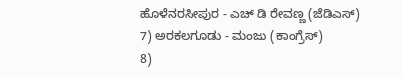ಹೊಳೆನರಸೀಪುರ - ಎಚ್ ಡಿ ರೇವಣ್ಣ (ಜೆಡಿಎಸ್)
7) ಅರಕಲಗೂಡು - ಮಂಜು (ಕಾಂಗ್ರೆಸ್)
8)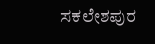ಸಕಲೇಶಪುರ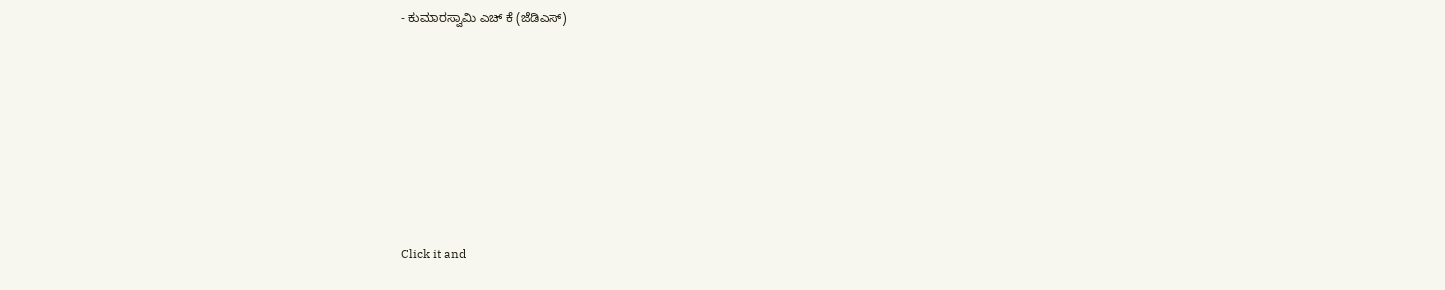- ಕುಮಾರಸ್ವಾಮಿ ಎಚ್ ಕೆ (ಜೆಡಿಎಸ್)












Click it and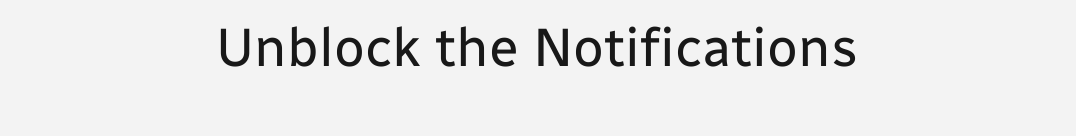Unblock the Notifications